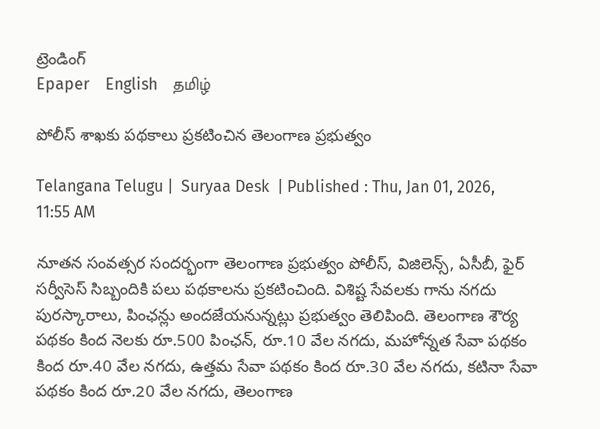ట్రెండింగ్
Epaper    English    தமிழ்

పోలీస్ శాఖకు పథకాలు ప్రకటించిన తెలంగాణ ప్రభుత్వం

Telangana Telugu |  Suryaa Desk  | Published : Thu, Jan 01, 2026, 11:55 AM

నూతన సంవత్సర సందర్భంగా తెలంగాణ ప్రభుత్వం పోలీస్, విజిలెన్స్, ఏసీబీ, ఫైర్ సర్వీసెస్ సిబ్బందికి పలు పథకాలను ప్రకటించింది. విశిష్ట సేవలకు గాను నగదు పురస్కారాలు, పింఛన్లు అందజేయనున్నట్లు ప్రభుత్వం తెలిపింది. తెలంగాణ శౌర్య పథకం కింద నెలకు రూ.500 పింఛన్, రూ.10 వేల నగదు, మహోన్నత సేవా పథకం కింద రూ.40 వేల నగదు, ఉత్తమ సేవా పథకం కింద రూ.30 వేల నగదు, కటినా సేవా పథకం కింద రూ.20 వేల నగదు, తెలంగాణ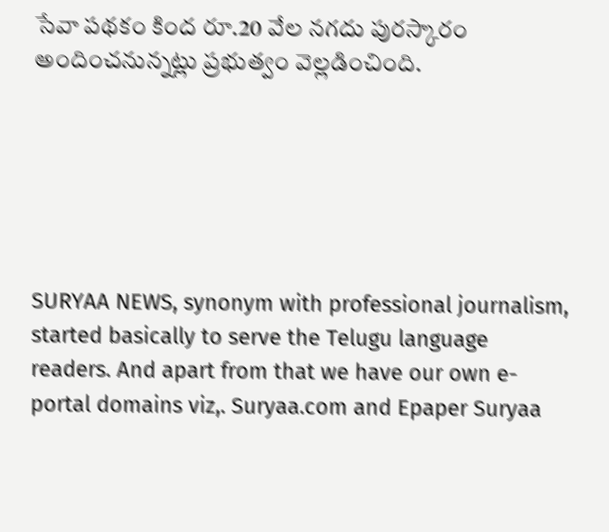సేవా పథకం కింద రూ.20 వేల నగదు పురస్కారం అందించనున్నట్లు ప్రభుత్వం వెల్లడించింది.






SURYAA NEWS, synonym with professional journalism, started basically to serve the Telugu language readers. And apart from that we have our own e-portal domains viz,. Suryaa.com and Epaper Suryaa